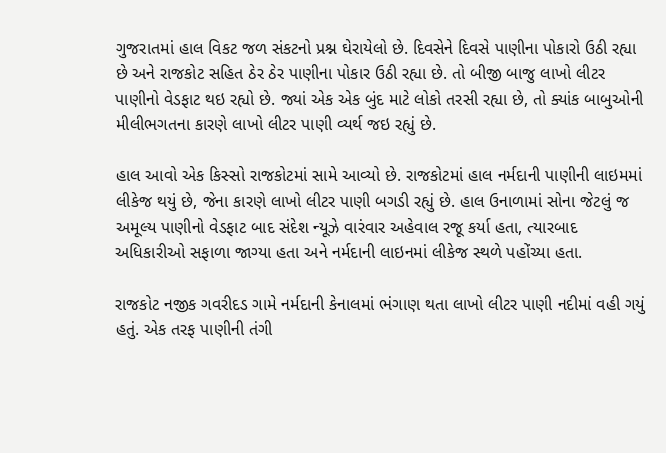ગુજરાતમાં હાલ વિકટ જળ સંકટનો પ્રશ્ન ઘેરાયેલો છે. દિવસેને દિવસે પાણીના પોકારો ઉઠી રહ્યા છે અને રાજકોટ સહિત ઠેર ઠેર પાણીના પોકાર ઉઠી રહ્યા છે. તો બીજી બાજુ લાખો લીટર પાણીનો વેડફાટ થઇ રહ્યો છે. જ્યાં એક એક બુંદ માટે લોકો તરસી રહ્યા છે, તો ક્યાંક બાબુઓની મીલીભગતના કારણે લાખો લીટર પાણી વ્યર્થ જઇ રહ્યું છે.

હાલ આવો એક કિસ્સો રાજકોટમાં સામે આવ્યો છે. રાજકોટમાં હાલ નર્મદાની પાણીની લાઇમમાં લીકેજ થયું છે, જેના કારણે લાખો લીટર પાણી બગડી રહ્યું છે. હાલ ઉનાળામાં સોના જેટલું જ અમૂલ્ય પાણીનો વેડફાટ બાદ સંદેશ ન્યૂઝે વારંવાર અહેવાલ રજૂ કર્યા હતા, ત્યારબાદ અધિકારીઓ સફાળા જાગ્યા હતા અને નર્મદાની લાઇનમાં લીકેજ સ્થળે પહોંચ્યા હતા.

રાજકોટ નજીક ગવરીદડ ગામે નર્મદાની કેનાલમાં ભંગાણ થતા લાખો લીટર પાણી નદીમાં વહી ગયું હતું. એક તરફ પાણીની તંગી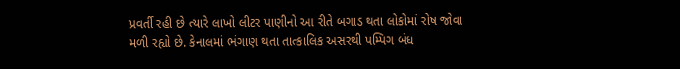પ્રવર્તી રહી છે ત્યારે લાખો લીટર પાણીનો આ રીતે બગાડ થતા લોકોમાં રોષ જોવા મળી રહ્યો છે. કેનાલમાં ભંગાણ થતા તાત્કાલિક અસરથી પમ્પિગ બંધ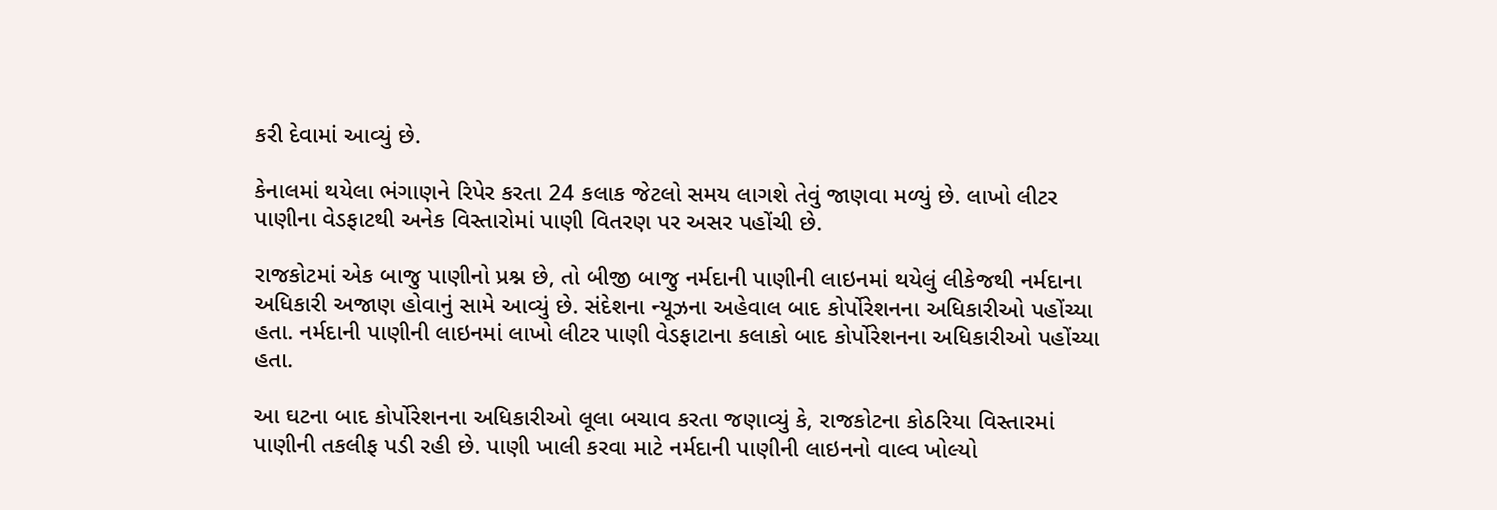કરી દેવામાં આવ્યું છે.

કેનાલમાં થયેલા ભંગાણને રિપેર કરતા 24 કલાક જેટલો સમય લાગશે તેવું જાણવા મળ્યું છે. લાખો લીટર પાણીના વેડફાટથી અનેક વિસ્તારોમાં પાણી વિતરણ પર અસર પહોંચી છે.

રાજકોટમાં એક બાજુ પાણીનો પ્રશ્ન છે, તો બીજી બાજુ નર્મદાની પાણીની લાઇનમાં થયેલું લીકેજથી નર્મદાના અધિકારી અજાણ હોવાનું સામે આવ્યું છે. સંદેશના ન્યૂઝના અહેવાલ બાદ કોર્પોરેશનના અધિકારીઓ પહોંચ્યા હતા. નર્મદાની પાણીની લાઇનમાં લાખો લીટર પાણી વેડફાટાના કલાકો બાદ કોર્પોરેશનના અધિકારીઓ પહોંચ્યા હતા.

આ ઘટના બાદ કોર્પોરેશનના અધિકારીઓ લૂલા બચાવ કરતા જણાવ્યું કે, રાજકોટના કોઠરિયા વિસ્તારમાં પાણીની તકલીફ પડી રહી છે. પાણી ખાલી કરવા માટે નર્મદાની પાણીની લાઇનનો વાલ્વ ખોલ્યો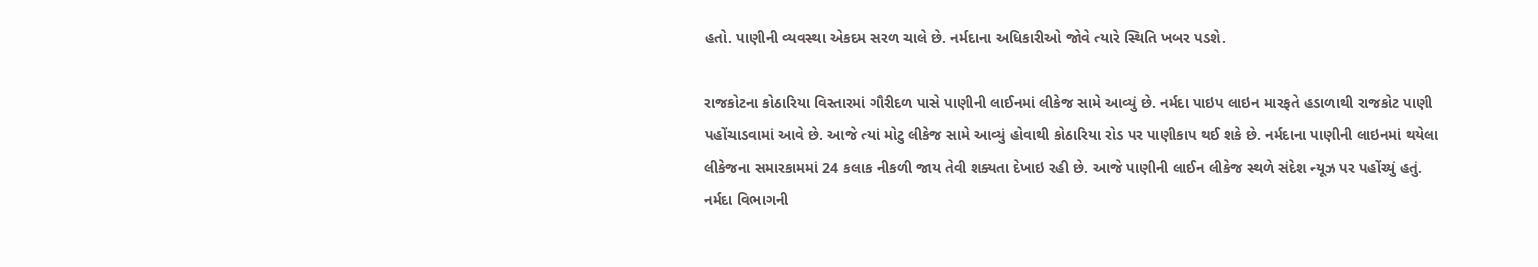હતો. પાણીની વ્યવસ્થા એકદમ સરળ ચાલે છે. નર્મદાના અધિકારીઓ જોવે ત્યારે સ્થિતિ ખબર પડશે.

રાજકોટના કોઠારિયા વિસ્તારમાં ગૌરીદળ પાસે પાણીની લાઈનમાં લીકેજ સામે આવ્યું છે. નર્મદા પાઇપ લાઇન મારફતે હડાળાથી રાજકોટ પાણી પહોંચાડવામાં આવે છે. આજે ત્યાં મોટુ લીકેજ સામે આવ્યું હોવાથી કોઠારિયા રોડ પર પાણીકાપ થઈ શકે છે. નર્મદાના પાણીની લાઇનમાં થયેલા લીકેજના સમારકામમાં 24 કલાક નીકળી જાય તેવી શક્યતા દેખાઇ રહી છે. આજે પાણીની લાઈન લીકેજ સ્થળે સંદેશ ન્યૂઝ પર પહોંચ્યું હતું. નર્મદા વિભાગની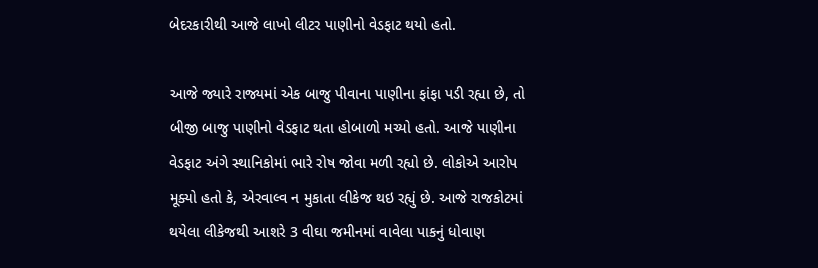બેદરકારીથી આજે લાખો લીટર પાણીનો વેડફાટ થયો હતો.

આજે જ્યારે રાજ્યમાં એક બાજુ પીવાના પાણીના ફાંફા પડી રહ્યા છે, તો બીજી બાજુ પાણીનો વેડફાટ થતા હોબાળો મચ્યો હતો. આજે પાણીના વેડફાટ અંગે સ્થાનિકોમાં ભારે રોષ જોવા મળી રહ્યો છે. લોકોએ આરોપ મૂક્યો હતો કે, એરવાલ્વ ન મુકાતા લીકેજ થઇ રહ્યું છે. આજે રાજકોટમાં થયેલા લીકેજથી આશરે 3 વીઘા જમીનમાં વાવેલા પાકનું ધોવાણ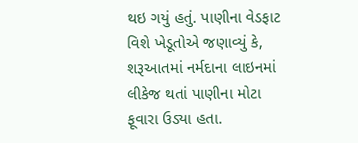થઇ ગયું હતું. પાણીના વેડફાટ વિશે ખેડૂતોએ જણાવ્યું કે, શરૂઆતમાં નર્મદાના લાઇનમાં લીકેજ થતાં પાણીના મોટા ફૂવારા ઉડ્યા હતા.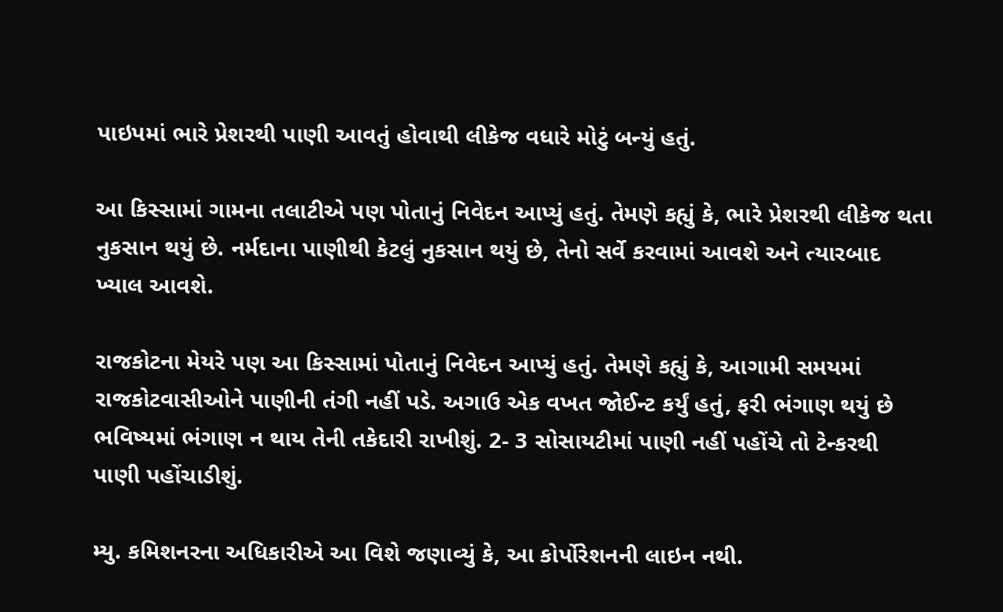પાઇપમાં ભારે પ્રેશરથી પાણી આવતું હોવાથી લીકેજ વધારે મોટું બન્યું હતું.

આ કિસ્સામાં ગામના તલાટીએ પણ પોતાનું નિવેદન આપ્યું હતું. તેમણે કહ્યું કે, ભારે પ્રેશરથી લીકેજ થતા નુકસાન થયું છે. નર્મદાના પાણીથી કેટલું નુકસાન થયું છે, તેનો સર્વે કરવામાં આવશે અને ત્યારબાદ ખ્યાલ આવશે.

રાજકોટના મેયરે પણ આ કિસ્સામાં પોતાનું નિવેદન આપ્યું હતું. તેમણે કહ્યું કે, આગામી સમયમાં રાજકોટવાસીઓને પાણીની તંગી નહીં પડે. અગાઉ એક વખત જોઈન્ટ કર્યું હતું, ફરી ભંગાણ થયું છે ભવિષ્યમાં ભંગાણ ન થાય તેની તકેદારી રાખીશું. 2- 3 સોસાયટીમાં પાણી નહીં પહોંચે તો ટેન્કરથી પાણી પહોંચાડીશું.

મ્યુ. કમિશનરના અધિકારીએ આ વિશે જણાવ્યું કે, આ કોર્પોરેશનની લાઇન નથી.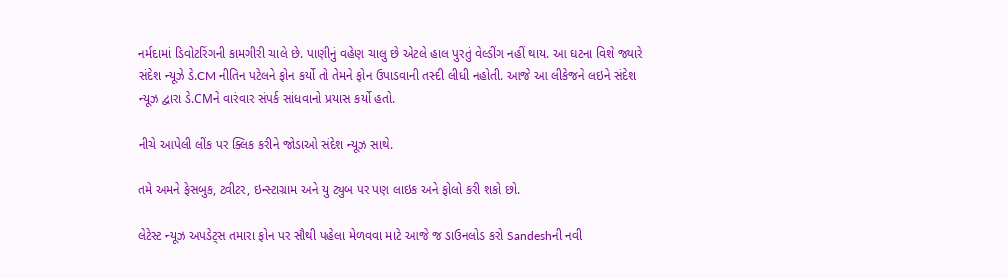નર્મદામાં ડિવોટરિંગની કામગીરી ચાલે છે. પાણીનું વહેણ ચાલુ છે એટલે હાલ પુરતું વેલ્ડીંગ નહીં થાય. આ ઘટના વિશે જ્યારે સંદેશ ન્યૂઝે ડે.CM નીતિન પટેલને ફોન કર્યો તો તેમને ફોન ઉપાડવાની તસ્દી લીધી નહોતી. આજે આ લીકેજને લઇને સંદેશ ન્યૂઝ દ્વારા ડે.CMને વારંવાર સંપર્ક સાંધવાનો પ્રયાસ કર્યો હતો.

નીચે આપેલી લીંક પર ક્લિક કરીને જોડાઓ સંદેશ ન્યૂઝ સાથે.

તમે અમને ફેસબુક, ટ્વીટર, ઇન્સ્ટાગ્રામ અને યુ ટ્યુબ પર પણ લાઇક અને ફોલો કરી શકો છો.

લેટેસ્ટ ન્યૂઝ અપડેટ્સ તમારા ફોન પર સૌથી પહેલા મેળવવા માટે આજે જ ડાઉનલોડ કરો Sandeshની નવી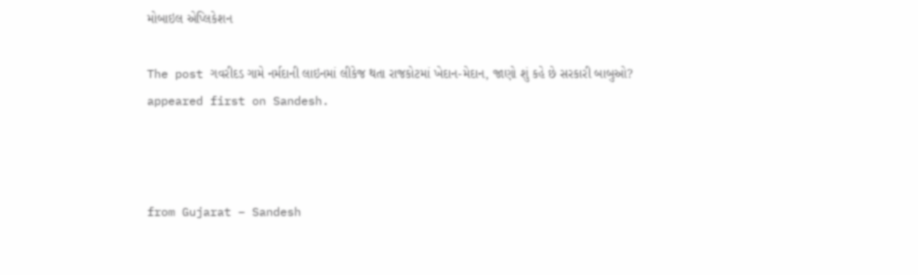મોબાઇલ એપ્લિકેશન

The post ગવરીદડ ગામે નર્મદાની લાઇનમાં લીકેજ થતા રાજકોટમાં ખેદાન-મેદાન, જાણો શું કહે છે સરકારી બાબુઓ? appeared first on Sandesh.



from Gujarat – Sandesh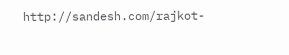http://sandesh.com/rajkot-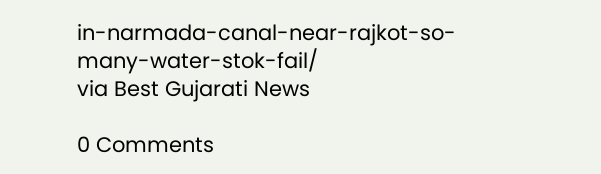in-narmada-canal-near-rajkot-so-many-water-stok-fail/
via Best Gujarati News

0 Comments